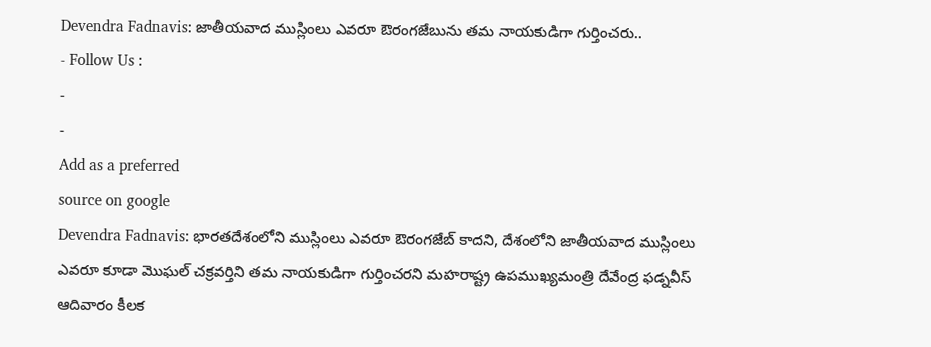Devendra Fadnavis: జాతీయవాద ముస్లింలు ఎవరూ ఔరంగజేబును తమ నాయకుడిగా గుర్తించరు..
- Follow Us :
-
-
Add as a preferred
source on google
Devendra Fadnavis: భారతదేశంలోని ముస్లింలు ఎవరూ ఔరంగజేబ్ కాదని, దేశంలోని జాతీయవాద ముస్లింలు ఎవరూ కూడా మొఘల్ చక్రవర్తిని తమ నాయకుడిగా గుర్తించరని మహరాష్ట్ర ఉపముఖ్యమంత్రి దేవేంద్ర ఫడ్నవీస్ ఆదివారం కీలక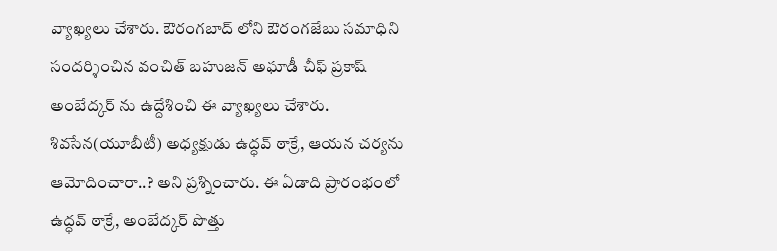వ్యాఖ్యలు చేశారు. ఔరంగబాద్ లోని ఔరంగజేబు సమాధిని సందర్శించిన వంచిత్ బహుజన్ అఘాడీ చీఫ్ ప్రకాష్ అంబేద్కర్ ను ఉద్దేశించి ఈ వ్యాఖ్యలు చేశారు. శివసేన(యూబీటీ) అధ్యక్షుడు ఉద్ధవ్ ఠాక్రే, ఆయన చర్యను ఆమోదించారా..? అని ప్రశ్నించారు. ఈ ఏడాది ప్రారంభంలో ఉద్ధవ్ ఠాక్రే, అంబేద్కర్ పొత్తు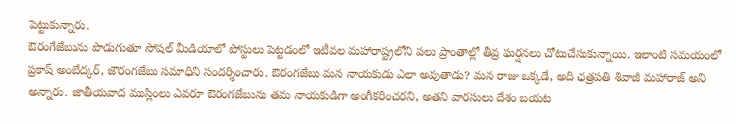పెట్టుకున్నారు.
ఔరంగేజేబును పొడుగుతూ సోషల్ మీడియాలో పోస్టులు పెట్టడంలో ఇటీవల మహారాష్ట్రలోని పలు ప్రాంతాల్లో తీవ్ర ఘర్షనలు చోటుచేసుకున్నాయి. ఇలాంటి సమయంలో ప్రకాష్ అంబేద్కర్, జౌరంగజేబు సమాధిని సందర్శించారు. ఔరంగజేబు మన నాయకుడు ఎలా అవుతాడు? మన రాజు ఒక్కడే, అది ఛత్రపతి శివాజీ మహారాజ్ అని అన్నారు. జాతీయవాద ముస్లింలు ఎవరూ ఔరంగజేబును తమ నాయకుడిగా అంగీకరించరని, అతని వారసులు దేశం బయట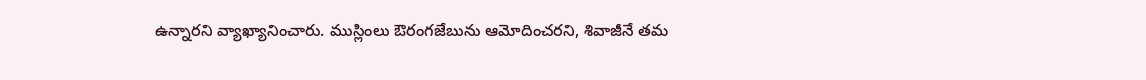ఉన్నారని వ్యాఖ్యానించారు. ముస్లింలు ఔరంగజేబును ఆమోదించరని, శివాజీనే తమ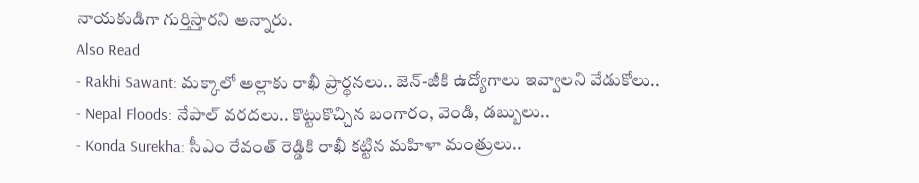నాయకుడిగా గుర్తిస్తారని అన్నారు.
Also Read
- Rakhi Sawant: మక్కాలో అల్లాకు రాఖీ ప్రార్థనలు.. జెన్-జీకి ఉద్యోగాలు ఇవ్వాలని వేడుకోలు..
- Nepal Floods: నేపాల్ వరదలు.. కొట్టుకొచ్చిన బంగారం, వెండి, డబ్బులు..
- Konda Surekha: సీఎం రేవంత్ రెడ్డికి రాఖీ కట్టిన మహిళా మంత్రులు..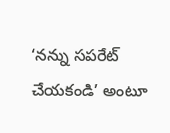‘నన్ను సపరేట్ చేయకండి’ అంటూ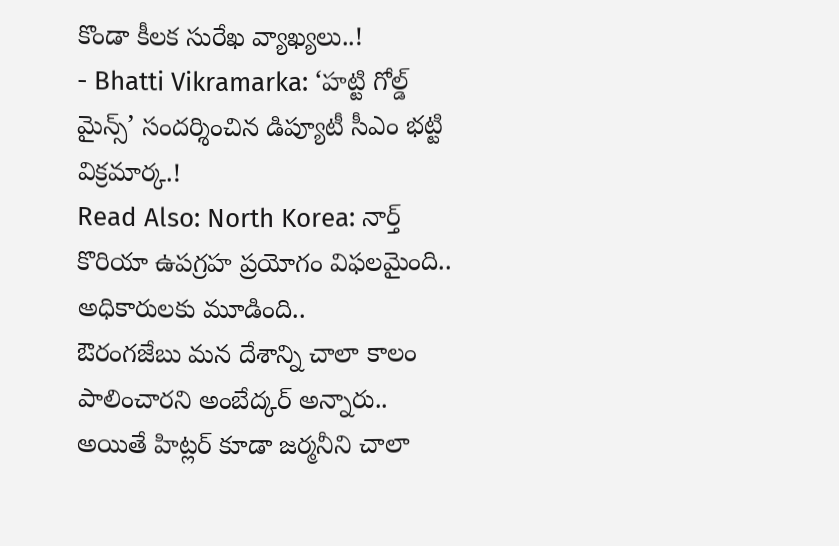కొండా కీలక సురేఖ వ్యాఖ్యలు..!
- Bhatti Vikramarka: ‘హట్టి గోల్డ్ మైన్స్’ సందర్శించిన డిప్యూటీ సీఎం భట్టి విక్రమార్క.!
Read Also: North Korea: నార్త్ కొరియా ఉపగ్రహ ప్రయోగం విఫలమైంది.. అధికారులకు మూడింది..
ఔరంగజేబు మన దేశాన్ని చాలా కాలం పాలించారని అంబేద్కర్ అన్నారు.. అయితే హిట్లర్ కూడా జర్మనీని చాలా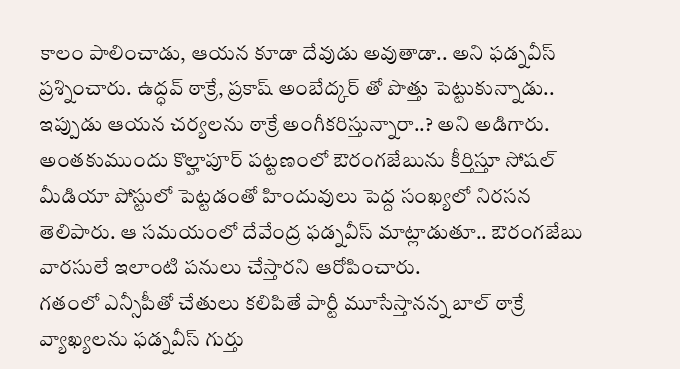కాలం పాలించాడు, ఆయన కూడా దేవుడు అవుతాడా.. అని ఫడ్నవీస్ ప్రశ్నించారు. ఉద్ధవ్ ఠాక్రే, ప్రకాష్ అంబేద్కర్ తో పొత్తు పెట్టుకున్నాడు.. ఇప్పుడు ఆయన చర్యలను ఠాక్రే అంగీకరిస్తున్నారా..? అని అడిగారు. అంతకుముందు కొల్హాపూర్ పట్టణంలో ఔరంగజేబును కీర్తిస్తూ సోషల్ మీడియా పోస్టులో పెట్టడంతో హిందువులు పెద్ద సంఖ్యలో నిరసన తెలిపారు. ఆ సమయంలో దేవేంద్ర ఫడ్నవీస్ మాట్లాడుతూ.. ఔరంగజేబు వారసులే ఇలాంటి పనులు చేస్తారని ఆరోపించారు.
గతంలో ఎన్సీపీతో చేతులు కలిపితే పార్టీ మూసేస్తానన్న బాల్ ఠాక్రే వ్యాఖ్యలను ఫడ్నవీస్ గుర్తు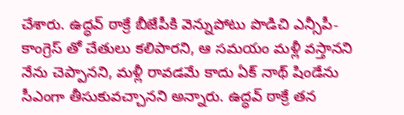చేశారు. ఉద్ధవ్ ఠాక్రే బీజేపీకి వెన్నుపోటు పొడిచి ఎన్సీపీ-కాంగ్రెస్ తో చేతులు కలిపారని, ఆ సమయం మళ్లీ వస్తానని నేను చెప్పానని, మళ్లీ రావడమే కాదు ఏక్ నాథ్ షిండేను సీఎంగా తీసుకువచ్చానని అన్నారు. ఉద్ధవ్ ఠాక్రే తన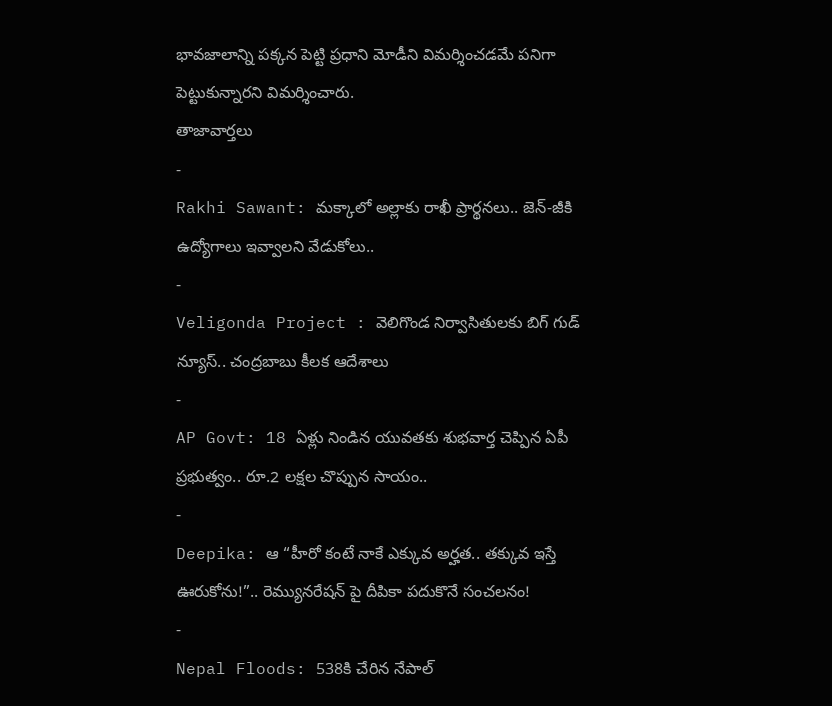భావజాలాన్ని పక్కన పెట్టి ప్రధాని మోడీని విమర్శించడమే పనిగా పెట్టుకున్నారని విమర్శించారు.
తాజావార్తలు
-
Rakhi Sawant: మక్కాలో అల్లాకు రాఖీ ప్రార్థనలు.. జెన్-జీకి ఉద్యోగాలు ఇవ్వాలని వేడుకోలు..
-
Veligonda Project : వెలిగొండ నిర్వాసితులకు బిగ్ గుడ్ న్యూస్.. చంద్రబాబు కీలక ఆదేశాలు
-
AP Govt: 18 ఏళ్లు నిండిన యువతకు శుభవార్త చెప్పిన ఏపీ ప్రభుత్వం.. రూ.2 లక్షల చొప్పున సాయం..
-
Deepika: ఆ “హీరో కంటే నాకే ఎక్కువ అర్హత.. తక్కువ ఇస్తే ఊరుకోను!”.. రెమ్యునరేషన్ పై దీపికా పదుకొనే సంచలనం!
-
Nepal Floods: 538కి చేరిన నేపాల్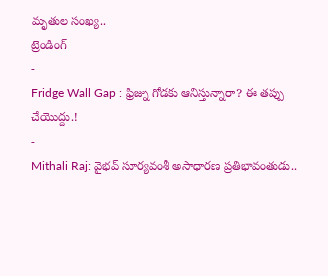మృతుల సంఖ్య..
ట్రెండింగ్
-
Fridge Wall Gap : ఫ్రిజ్ను గోడకు ఆనిస్తున్నారా? ఈ తప్పు చేయొద్దు.!
-
Mithali Raj: వైభవ్ సూర్యవంశీ అసాధారణ ప్రతిభావంతుడు..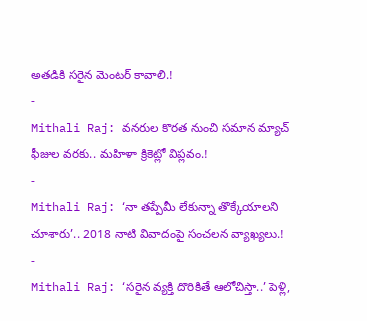అతడికి సరైన మెంటర్ కావాలి.!
-
Mithali Raj: వనరుల కొరత నుంచి సమాన మ్యాచ్ ఫీజుల వరకు.. మహిళా క్రికెట్లో విప్లవం.!
-
Mithali Raj: ‘నా తప్పేమీ లేకున్నా తొక్కేయాలని చూశారు’.. 2018 నాటి వివాదంపై సంచలన వ్యాఖ్యలు.!
-
Mithali Raj: ‘సరైన వ్యక్తి దొరికితే ఆలోచిస్తా..’ పెళ్లి,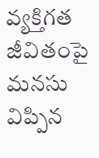వ్యక్తిగత జీవితంపై మనసు విప్పిన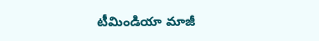టీమిండియా మాజీ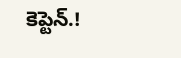కెప్టెన్.!